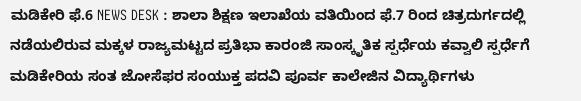ಮಡಿಕೇರಿ ಫೆ.6 NEWS DESK : ಶಾಲಾ ಶಿಕ್ಷಣ ಇಲಾಖೆಯ ವತಿಯಿಂದ ಫೆ.7 ರಿಂದ ಚಿತ್ರದುರ್ಗದಲ್ಲಿ ನಡೆಯಲಿರುವ ಮಕ್ಕಳ ರಾಜ್ಯಮಟ್ಟದ ಪ್ರತಿಭಾ ಕಾರಂಜಿ ಸಾಂಸ್ಕೃತಿಕ ಸ್ಪರ್ಧೆಯ ಕವ್ವಾಲಿ ಸ್ಪರ್ಧೆಗೆ ಮಡಿಕೇರಿಯ ಸಂತ ಜೋಸೆಫರ ಸಂಯುಕ್ತ ಪದವಿ ಪೂರ್ವ ಕಾಲೇಜಿನ ವಿದ್ಯಾರ್ಥಿಗಳು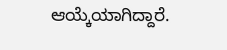ಆಯ್ಕೆಯಾಗಿದ್ದಾರೆ.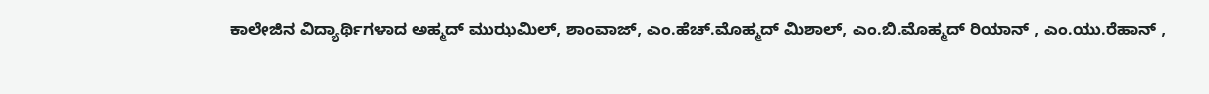ಕಾಲೇಜಿನ ವಿದ್ಯಾರ್ಥಿಗಳಾದ ಅಹ್ಮದ್ ಮುಝಮಿಲ್, ಶಾಂವಾಜ್, ಎಂ.ಹೆಚ್.ಮೊಹ್ಮದ್ ಮಿಶಾಲ್, ಎಂ.ಬಿ.ಮೊಹ್ಮದ್ ರಿಯಾನ್ , ಎಂ.ಯು.ರೆಹಾನ್ ,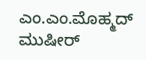ಎಂ.ಎಂ.ಮೊಹ್ಮದ್ ಮುಷೀರ್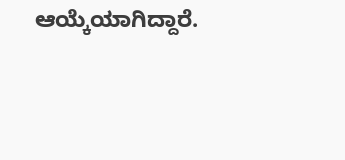ಆಯ್ಕೆಯಾಗಿದ್ದಾರೆ.